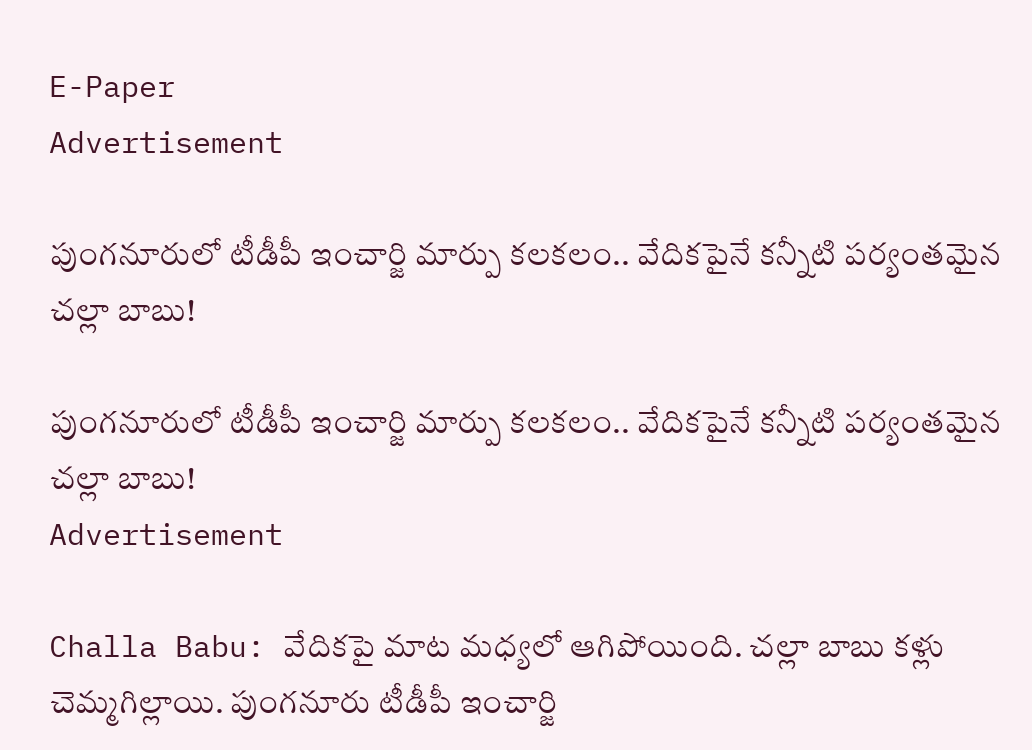E-Paper
Advertisement

పుంగనూరులో టీడీపీ ఇంచార్జి మార్పు కలకలం.. వేదికపైనే కన్నీటి పర్యంతమైన చల్లా బాబు!

పుంగనూరులో టీడీపీ ఇంచార్జి మార్పు కలకలం.. వేదికపైనే కన్నీటి పర్యంతమైన చల్లా బాబు!
Advertisement

Challa Babu: వేదికపై మాట మధ్యలో ఆగిపోయింది. చల్లా బాబు కళ్లు చెమ్మగిల్లాయి. పుంగనూరు టీడీపీ ఇంచార్జి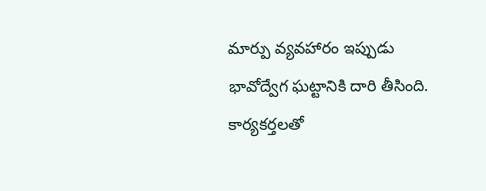మార్పు వ్యవహారం ఇప్పుడు భావోద్వేగ ఘట్టానికి దారి తీసింది. కార్యకర్తలతో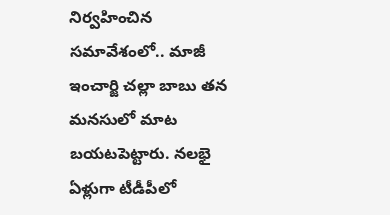నిర్వహించిన సమావేశంలో.. మాజీ ఇంచార్జి చల్లా బాబు తన మనసులో మాట బయటపెట్టారు. నలభై ఏళ్లుగా టీడీపీలో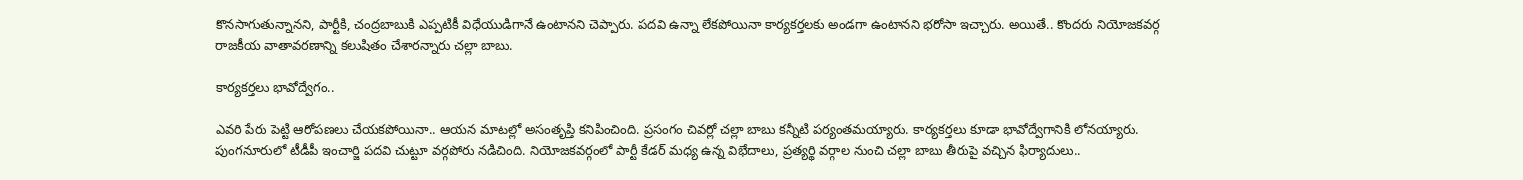కొనసాగుతున్నానని, పార్టీకి, చంద్రబాబుకి ఎప్పటికీ విధేయుడిగానే ఉంటానని చెప్పారు. పదవి ఉన్నా లేకపోయినా కార్యకర్తలకు అండగా ఉంటానని భరోసా ఇచ్చారు. అయితే.. కొందరు నియోజకవర్గ రాజకీయ వాతావరణాన్ని కలుషితం చేశారన్నారు చల్లా బాబు.

కార్యకర్తలు భావోద్వేగం..

ఎవరి పేరు పెట్టి ఆరోపణలు చేయకపోయినా.. ఆయన మాటల్లో అసంతృప్తి కనిపించింది. ప్రసంగం చివర్లో చల్లా బాబు కన్నీటి పర్యంతమయ్యారు. కార్యకర్తలు కూడా భావోద్వేగానికి లోనయ్యారు. పుంగనూరులో టీడీపీ ఇంచార్జి పదవి చుట్టూ వర్గపోరు నడిచింది. నియోజకవర్గంలో పార్టీ కేడర్ మధ్య ఉన్న విభేదాలు, ప్రత్యర్థి వర్గాల నుంచి చల్లా బాబు తీరుపై వచ్చిన ఫిర్యాదులు..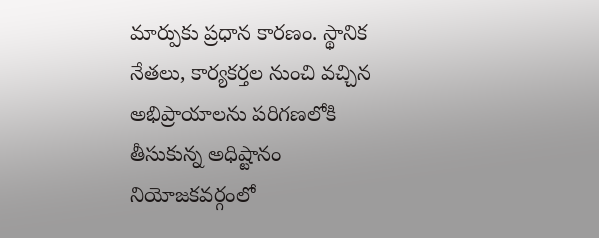మార్పుకు ప్రధాన కారణం. స్థానిక నేతలు, కార్యకర్తల నుంచి వచ్చిన అభిప్రాయాలను పరిగణలోకి తీసుకున్న అధిష్టానం నియోజకవర్గంలో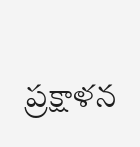ప్రక్షాళన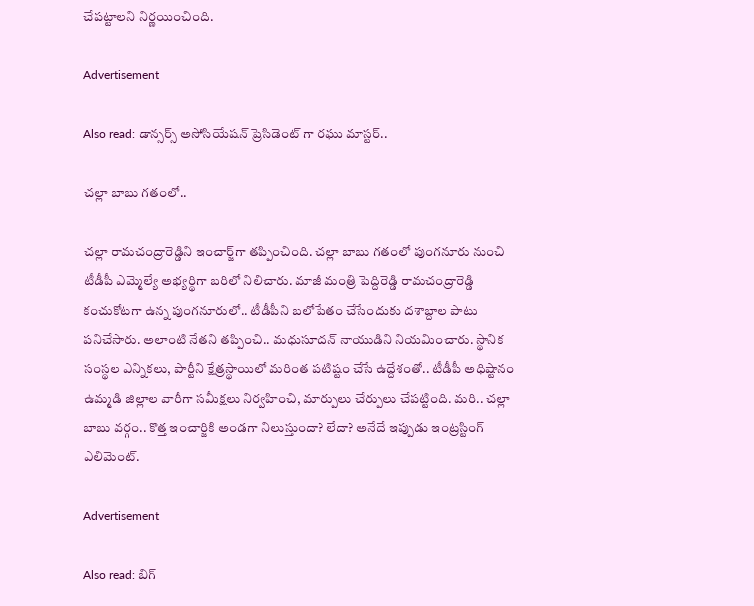చేపట్టాలని నిర్ణయించింది.

Advertisement

Also read: డాన్సర్స్ అసోసియేషన్ ప్రెసిడెంట్ గా రఘు మాస్టర్..

చల్లా బాబు గతంలో..

చల్లా రామచంద్రారెడ్డిని ఇంచార్జ్‌గా తప్పించింది. చల్లా బాబు గతంలో పుంగనూరు నుంచి టీడీపీ ఎమ్మెల్యే అభ్యర్థిగా బరిలో నిలిచారు. మాజీ మంత్రి పెద్దిరెడ్డి రామచంద్రారెడ్డి కంచుకోటగా ఉన్న పుంగనూరులో.. టీడీపీని బలోపేతం చేసేందుకు దశాబ్దాల పాటు పనిచేసారు. అలాంటి నేతని తప్పించి.. మధుసూదన్ నాయుడిని నియమించారు. స్థానిక సంస్థల ఎన్నికలు, పార్టీని క్షేత్రస్థాయిలో మరింత పటిష్టం చేసే ఉద్దేశంతో.. టీడీపీ అధిష్టానం ఉమ్మడి జిల్లాల వారీగా సమీక్షలు నిర్వహించి, మార్పులు చేర్పులు చేపట్టింది. మరి.. చల్లా బాబు వర్గం.. కొత్త ఇంచార్జికి అండగా నిలుస్తుందా? లేదా? అనేదే ఇప్పుడు ఇంట్రస్టింగ్ ఎలిమెంట్.

Advertisement

Also read: బిగ్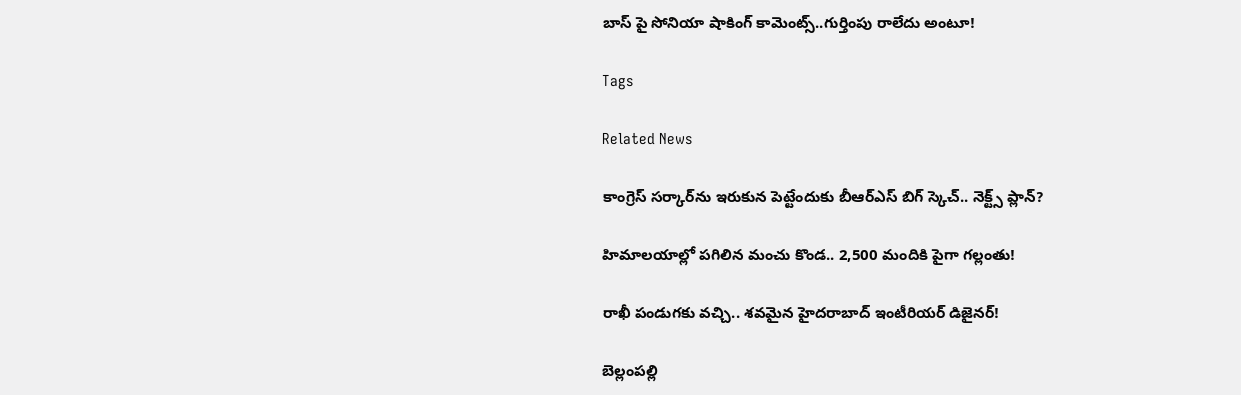బాస్ పై సోనియా షాకింగ్ కామెంట్స్..గుర్తింపు రాలేదు అంటూ!

Tags

Related News

కాంగ్రెస్ సర్కార్‌ను ఇరుకున పెట్టేందుకు బీఆర్ఎస్ బిగ్ స్కెచ్.. నెక్ట్స్ ప్లాన్?

హిమాలయాల్లో పగిలిన మంచు కొండ.. 2,500 మందికి పైగా గల్లంతు!

రాఖీ పండుగకు వచ్చి.. శవమైన హైదరాబాద్ ఇంటీరియర్ డిజైనర్!

బెల్లంపల్లి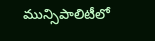మున్సిపాలిటీలో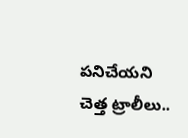పనిచేయని చెత్త ట్రాలీలు..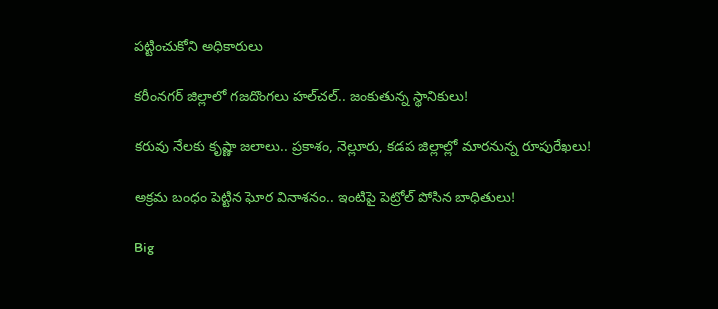పట్టించుకోని అధికారులు

కరీంనగర్ జిల్లాలో గజదొంగలు హల్‌చల్.. జంకుతున్న స్థానికులు!

కరువు నేలకు కృష్ణా జలాలు.. ప్రకాశం, నెల్లూరు, కడప జిల్లాల్లో మారనున్న రూపురేఖలు!

అక్రమ బంధం పెట్టిన ఘోర వినాశనం.. ఇంటిపై పెట్రోల్ పోసిన బాధితులు!

Big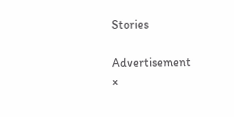Stories

Advertisement
×